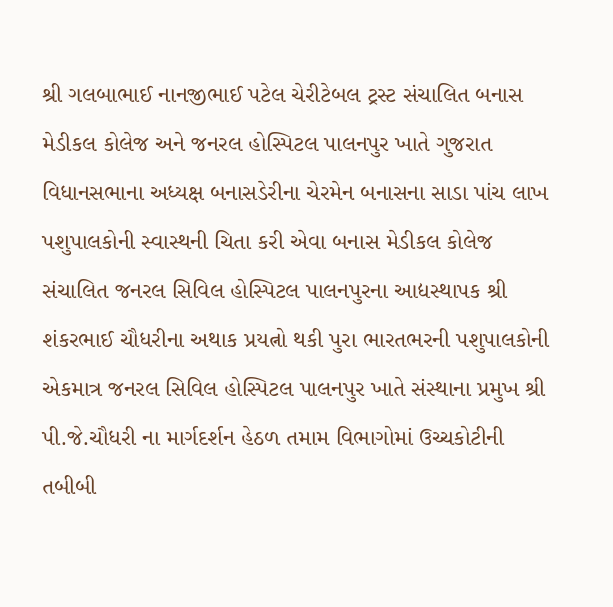શ્રી ગલબાભાઈ નાનજીભાઈ પટેલ ચેરીટેબલ ટ્રસ્ટ સંચાલિત બનાસ મેડીકલ કોલેજ અને જનરલ હોસ્પિટલ પાલનપુર ખાતે ગુજરાત વિધાનસભાના અધ્યક્ષ બનાસડેરીના ચેરમેન બનાસના સાડા પાંચ લાખ પશુપાલકોની સ્વાસ્થની ચિતા કરી એવા બનાસ મેડીકલ કોલેજ સંચાલિત જનરલ સિવિલ હોસ્પિટલ પાલનપુરના આદ્યસ્થાપક શ્રી શંકરભાઈ ચૌધરીના અથાક પ્રયત્નો થકી પુરા ભારતભરની પશુપાલકોની એકમાત્ર જનરલ સિવિલ હોસ્પિટલ પાલનપુર ખાતે સંસ્થાના પ્રમુખ શ્રી પી.જે.ચૌધરી ના માર્ગદર્શન હેઠળ તમામ વિભાગોમાં ઉચ્ચકોટીની તબીબી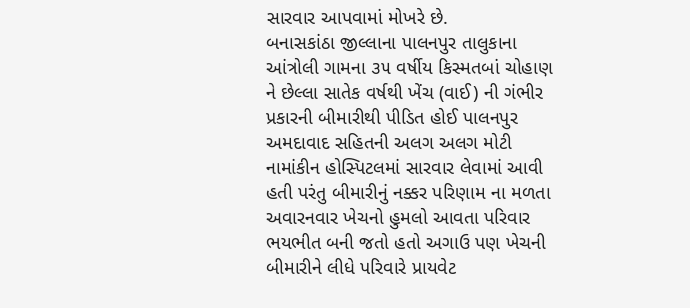સારવાર આપવામાં મોખરે છે.
બનાસકાંઠા જીલ્લાના પાલનપુર તાલુકાના આંત્રોલી ગામના ૩૫ વર્ષીય કિસ્મતબાં ચોહાણ ને છેલ્લા સાતેક વર્ષથી ખેંચ (વાઈ) ની ગંભીર પ્રકારની બીમારીથી પીડિત હોઈ પાલનપુર અમદાવાદ સહિતની અલગ અલગ મોટી નામાંકીન હોસ્પિટલમાં સારવાર લેવામાં આવી હતી પરંતુ બીમારીનું નક્કર પરિણામ ના મળતા અવારનવાર ખેચનો હુમલો આવતા પરિવાર ભયભીત બની જતો હતો અગાઉ પણ ખેચની બીમારીને લીધે પરિવારે પ્રાયવેટ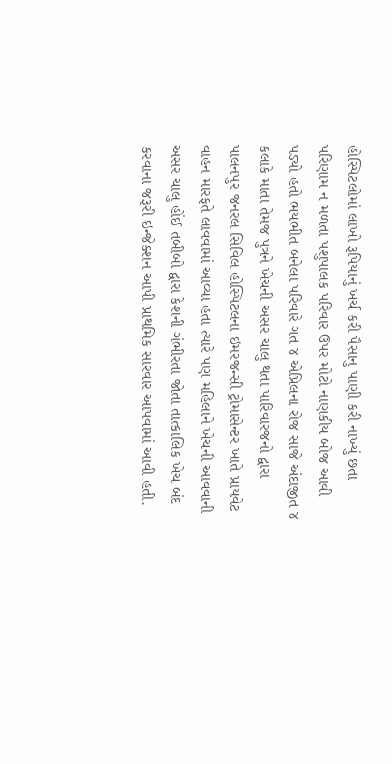હોસ્પિટલોમાં લાખો રૂપિયાનું ખર્ચ કરી પૈસાનુ પાણી કરી નાખ્યું છતા પરિણામ ન મળતા પશુપાલક પરિવાર ઉપર મોટો નાણકીય બોજ આવી પડ્યો હતો ભયભીત બનેલા પરિવારે ગત ૪ એપ્રિલના રોજ સાજે અંદાજીત ૪ કલાકે માતા તેમજ પુત્રને ખેચની અસર ચાલુ થતા પારિવારજનો દ્વારા પાલનપુર જનરલ સિવિલ હોસ્પિટલના ઇમરજન્સી ટ્રોમાસેન્ટર ખાતે પ્રાયવેટ વાહન મારફતે લાવવામાં આવ્યા હતા ત્યારે પણ મહિલાને ખેચની આવવાની અસર ચાલુ હોંઈ તબીબો દ્વારા કેશની ગંભીરતા જોતા તાત્કાલિક ખેચ બંદ કરવાના જરૂરી ઇન્જેક્શન આપી પ્રાથમિક સારવાર આપવામાં આવી હતી.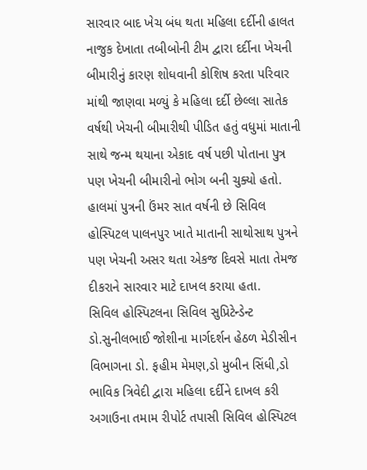સારવાર બાદ ખેચ બંધ થતા મહિલા દર્દીની હાલત નાજુક દેખાતા તબીબોની ટીમ દ્વારા દર્દીના ખેચની બીમારીનું કારણ શોધવાની કોશિષ કરતા પરિવાર માંથી જાણવા મળ્યું કે મહિલા દર્દી છેલ્લા સાતેક વર્ષથી ખેચની બીમારીથી પીડિત હતું વધુમાં માતાની સાથે જન્મ થયાના એકાદ વર્ષ પછી પોતાના પુત્ર પણ ખેચની બીમારીનો ભોગ બની ચુક્યો હતો. હાલમાં પુત્રની ઉંમર સાત વર્ષની છે સિવિલ હોસ્પિટલ પાલનપુર ખાતે માતાની સાથોસાથ પુત્રને પણ ખેચની અસર થતા એકજ દિવસે માતા તેમજ દીકરાને સારવાર માટે દાખલ કરાયા હતા.
સિવિલ હોસ્પિટલના સિવિલ સુપ્રિટેન્ડેન્ટ ડો.સુનીલભાઈ જોશીના માર્ગદર્શન હેઠળ મેડીસીન વિભાગના ડો. ફહીમ મેમણ,ડો મુબીન સિંધી,ડો ભાવિક ત્રિવેદી દ્વારા મહિલા દર્દીને દાખલ કરી અગાઉના તમામ રીપોર્ટ તપાસી સિવિલ હોસ્પિટલ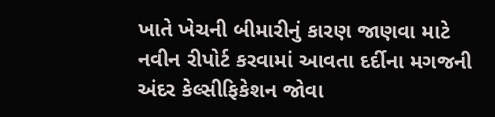ખાતે ખેચની બીમારીનું કારણ જાણવા માટે નવીન રીપોર્ટ કરવામાં આવતા દર્દીના મગજની અંદર કેલ્સીફિકેશન જોવા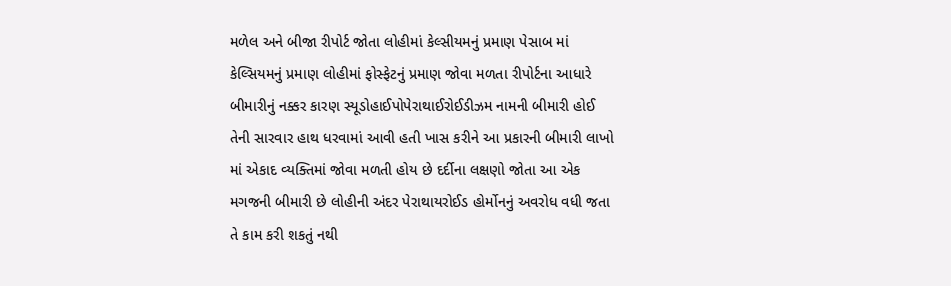મળેલ અને બીજા રીપોર્ટ જોતા લોહીમાં કેલ્સીયમનું પ્રમાણ પેસાબ માં કેલ્સિયમનું પ્રમાણ લોહીમાં ફોસ્ફેટનું પ્રમાણ જોવા મળતા રીપોર્ટના આધારે બીમારીનું નક્કર કારણ સ્યૂડોહાઈપોપેરાથાઈરોઈડીઝમ નામની બીમારી હોઈ તેની સારવાર હાથ ધરવામાં આવી હતી ખાસ કરીને આ પ્રકારની બીમારી લાખો માં એકાદ વ્યક્તિમાં જોવા મળતી હોય છે દર્દીના લક્ષણો જોતા આ એક મગજની બીમારી છે લોહીની અંદર પેરાથાયરોઈડ હોર્મોનનું અવરોધ વધી જતા તે કામ કરી શકતું નથી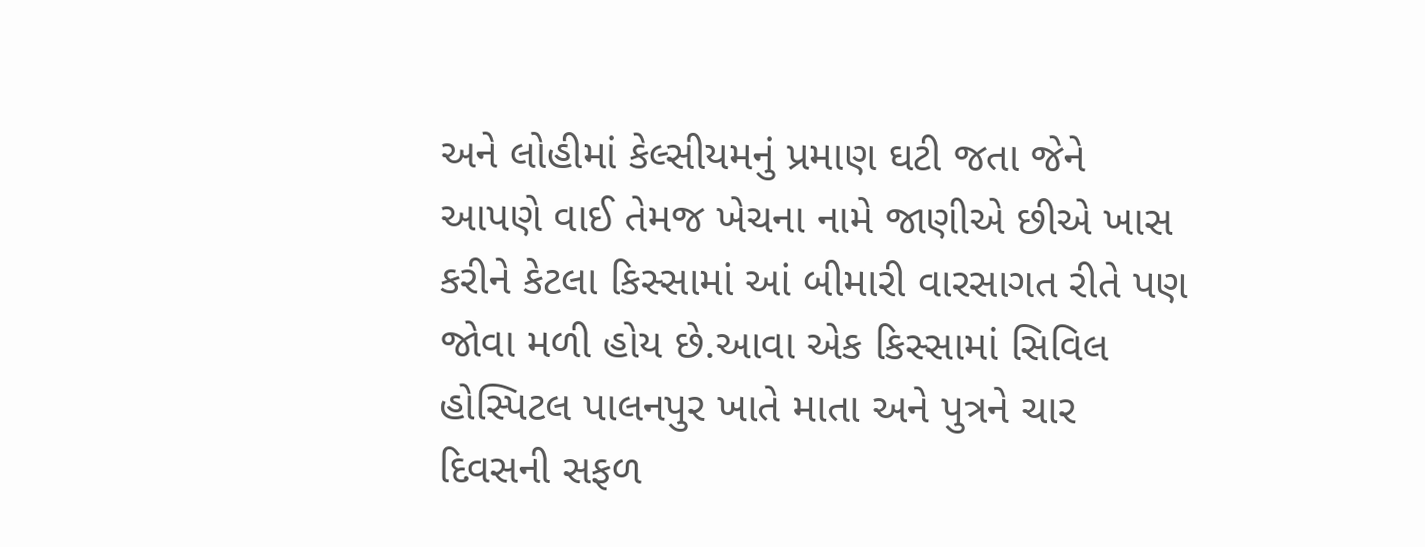અને લોહીમાં કેલ્સીયમનું પ્રમાણ ઘટી જતા જેને આપણે વાઈ તેમજ ખેચના નામે જાણીએ છીએ ખાસ કરીને કેટલા કિસ્સામાં આં બીમારી વારસાગત રીતે પણ જોવા મળી હોય છે.આવા એક કિસ્સામાં સિવિલ હોસ્પિટલ પાલનપુર ખાતે માતા અને પુત્રને ચાર દિવસની સફળ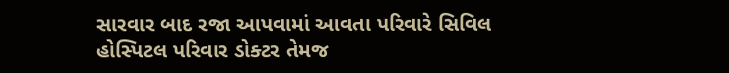સારવાર બાદ રજા આપવામાં આવતા પરિવારે સિવિલ હોસ્પિટલ પરિવાર ડોક્ટર તેમજ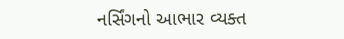નર્સિંગનો આભાર વ્યક્ત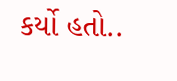કર્યો હતો..